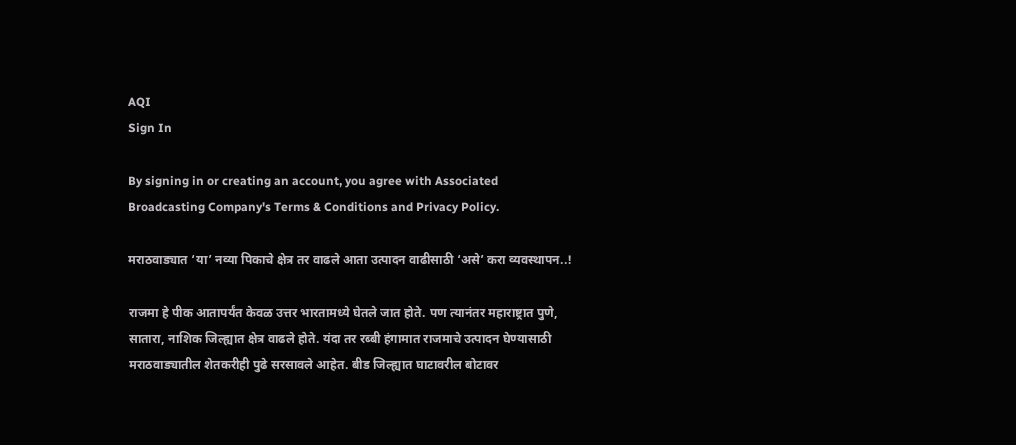AQI
Sign In

By signing in or creating an account, you agree with Associated Broadcasting Company's Terms & Conditions and Privacy Policy.

मराठवाड्यात ‘या’ नव्या पिकाचे क्षेत्र तर वाढले आता उत्पादन वाढीसाठी ‘असे’ करा व्यवस्थापन..!

राजमा हे पीक आतापर्यंत केवळ उत्तर भारतामध्ये घेतले जात होते. पण त्यानंतर महाराष्ट्रात पुणे, सातारा, नाशिक जिल्ह्यात क्षेत्र वाढले होते. यंदा तर रब्बी हंगामात राजमाचे उत्पादन घेण्यासाठी मराठवाड्यातील शेतकरीही पुढे सरसावले आहेत. बीड जिल्ह्यात घाटावरील बोटावर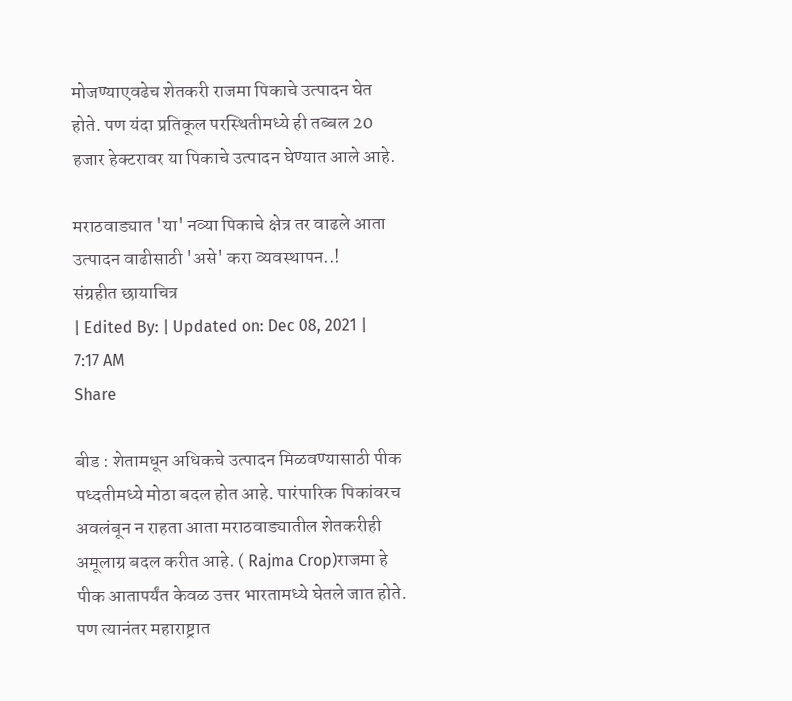मोजण्याएवढेच शेतकरी राजमा पिकाचे उत्पादन घेत होते. पण यंदा प्रतिकूल परस्थितीमध्ये ही तब्बल 20 हजार हेक्टरावर या पिकाचे उत्पादन घेण्यात आले आहे.

मराठवाड्यात 'या' नव्या पिकाचे क्षेत्र तर वाढले आता उत्पादन वाढीसाठी 'असे' करा व्यवस्थापन..!
संग्रहीत छायाचित्र
| Edited By: | Updated on: Dec 08, 2021 | 7:17 AM
Share

बीड : शेतामधून अधिकचे उत्पादन मिळवण्यासाठी पीक पध्दतीमध्ये मोठा बदल होत आहे. पारंपारिक पिकांवरच अवलंबून न राहता आता मराठवाड्यातील शेतकरीही अमूलाग्र बदल करीत आहे. ( Rajma Crop)राजमा हे पीक आतापर्यंत केवळ उत्तर भारतामध्ये घेतले जात होते. पण त्यानंतर महाराष्ट्रात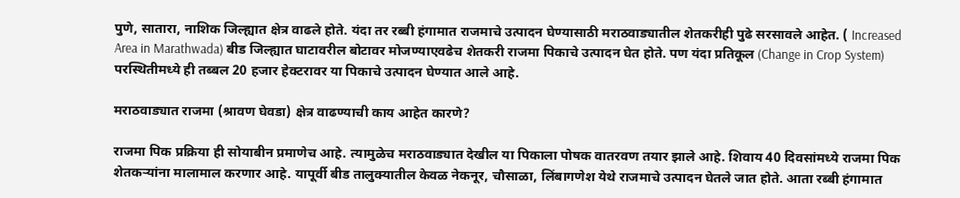पुणे, सातारा, नाशिक जिल्ह्यात क्षेत्र वाढले होते. यंदा तर रब्बी हंगामात राजमाचे उत्पादन घेण्यासाठी मराठवाड्यातील शेतकरीही पुढे सरसावले आहेत. ( Increased Area in Marathwada) बीड जिल्ह्यात घाटावरील बोटावर मोजण्याएवढेच शेतकरी राजमा पिकाचे उत्पादन घेत होते. पण यंदा प्रतिकूल (Change in Crop System) परस्थितीमध्ये ही तब्बल 20 हजार हेक्टरावर या पिकाचे उत्पादन घेण्यात आले आहे.

मराठवाड्यात राजमा (श्रावण घेवडा) क्षेत्र वाढण्याची काय आहेत कारणे?

राजमा पिक प्रक्रिया ही सोयाबीन प्रमाणेच आहे. त्यामुळेच मराठवाड्यात देखील या पिकाला पोषक वातरवण तयार झाले आहे. शिवाय 40 दिवसांमध्ये राजमा पिक शेतकऱ्यांना मालामाल करणार आहे. यापूर्वी बीड तालुक्यातील केवळ नेकनूर, चौसाळा, लिंबागणेश येथे राजमाचे उत्पादन घेतले जात होते. आता रब्बी हंगामात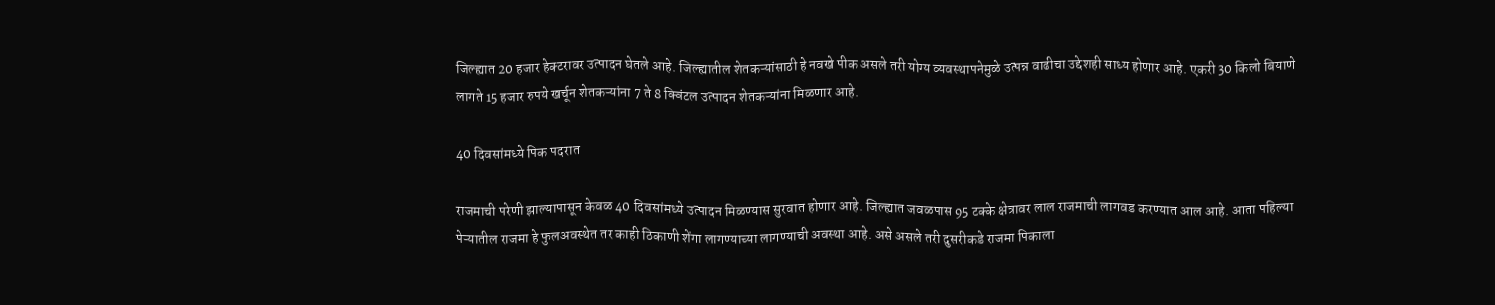जिल्ह्यात 20 हजार हेक्टरावर उत्पादन घेतले आहे. जिल्ह्यातील शेतकऱ्यांसाठी हे नवखे पीक असले तरी योग्य व्यवस्थापनेमुळे उत्पन्न वाढीचा उद्देशही साध्य होणार आहे. एकरी 30 किलो बियाणे लागते 15 हजार रुपये खर्चून शेतकऱ्यांना 7 ते 8 क्विंटल उत्पादन शेतकऱ्यांना मिळणार आहे.

40 दिवसांमध्ये पिक पदरात

राजमाची परेणी झाल्यापासून केवळ 40 दिवसांमध्ये उत्पादन मिळण्यास सुरवात होणार आहे. जिल्ह्यात जवळपास 95 टक्के क्षेत्रावर लाल राजमाची लागवड करण्यात आल आहे. आता पहिल्या पेऱ्यातील राजमा हे फुलअवस्थेत तर काही ठिकाणी शेंगा लागण्याच्या लागण्याची अवस्था आहे. असे असले तरी दुसरीकडे राजमा पिकाला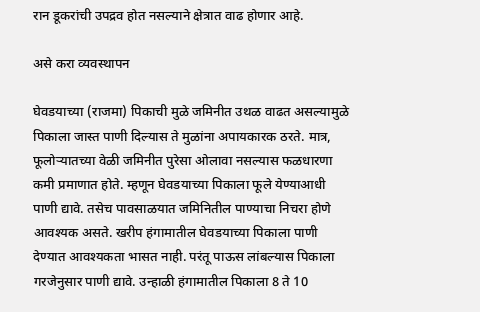रान डूकरांची उपद्रव होत नसल्याने क्षेत्रात वाढ होणार आहे.

असे करा व्यवस्थापन

घेवडयाच्‍या (राजमा) पिकाची मुळे जमिनीत उथळ वाढत असल्यामुळे पिकाला जास्‍त पाणी दिल्‍यास ते मुळांना अपायकारक ठरते. मात्र, फूलोऱ्यातच्‍या वेळी जमिनीत पुरेसा ओलावा नसल्‍यास फळधारणा कमी प्रमाणात होते. म्‍हणून घेवडयाच्‍या पिकाला फूले येण्‍याआधी पाणी द्यावे. तसेच पावसाळयात जमिनितील पाण्‍याचा निचरा होणे आवश्‍यक असते. खरीप हंगामातील घेवडयाच्‍या पिकाला पाणी देण्‍यात आवश्‍यकता भासत नाही. परंतू पाऊस लांबल्यास पिकाला गरजेनुसार पाणी द्यावे. उन्‍हाळी हंगामातील पिकाला 8 ते 10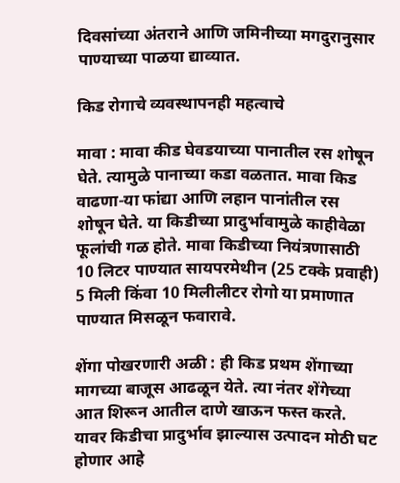दिवसांच्‍या अंतराने आणि जमिनीच्‍या मगदुरानुसार पाण्‍याच्‍या पाळया द्याव्‍यात.

किड रोगाचे व्यवस्थापनही महत्वाचे

मावा : मावा कीड घेवडयाच्‍या पानातील रस शोषून घेते. त्‍यामुळे पानाच्‍या कडा वळतात. मावा किड वाढणा-या फांद्या आणि लहान पानांतील रस शोषून घेते. या किडीच्‍या प्रादुर्भावामुळे काहीवेळा फूलांची गळ होते. मावा किडीच्‍या नियंत्रणासाठी 10 लिटर पाण्‍यात सायपरमेथीन (25 टक्‍के प्रवाही) 5 मिली किंवा 10 मिलीलीटर रोगो या प्रमाणात पाण्‍यात मिसळून फवारावे.

शेंगा पोखरणारी अळी : ही किड प्रथम शेंगाच्‍या मागच्या बाजूस आढळून येते. त्या नंतर शेंगेच्‍या आत शिरून आतील दाणे खाऊन फस्त करते. यावर किडीचा प्रादुर्भाव झाल्यास उत्पादन मोठी घट होणार आहे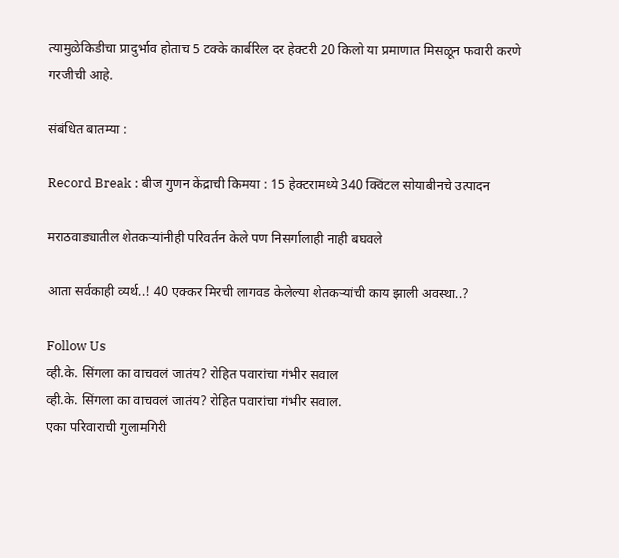त्यामुळेकिडीचा प्रादुर्भाव होताच 5 टक्‍के कार्बरिल दर हेक्‍टरी 20 किलो या प्रमाणात मिसळून फवारी करणे गरजीची आहे.

संबंधित बातम्या :

Record Break : बीज गुणन केंद्राची किमया : 15 हेक्टरामध्ये 340 क्विंटल सोयाबीनचे उत्पादन

मराठवाड्यातील शेतकऱ्यांनीही परिवर्तन केले पण निसर्गालाही नाही बघवले

आता सर्वकाही व्यर्थ..! 40 एक्कर मिरची लागवड केलेल्या शेतकऱ्यांची काय झाली अवस्था..?

Follow Us
व्ही.के. सिंगला का वाचवलं जातंय? रोहित पवारांचा गंभीर सवाल
व्ही.के. सिंगला का वाचवलं जातंय? रोहित पवारांचा गंभीर सवाल.
एका परिवाराची गुलामगिरी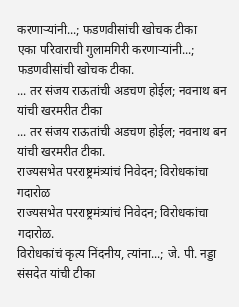करणाऱ्यांनी...; फडणवीसांची खोचक टीका
एका परिवाराची गुलामगिरी करणाऱ्यांनी...; फडणवीसांची खोचक टीका.
... तर संजय राऊतांची अडचण होईल; नवनाथ बन यांची खरमरीत टीका
... तर संजय राऊतांची अडचण होईल; नवनाथ बन यांची खरमरीत टीका.
राज्यसभेत परराष्ट्रमंत्र्यांचं निवेदन; विरोधकांचा गदारोळ
राज्यसभेत परराष्ट्रमंत्र्यांचं निवेदन; विरोधकांचा गदारोळ.
विरोधकांचं कृत्य निंदनीय, त्यांना...; जे. पी. नड्डा संसदेत यांची टीका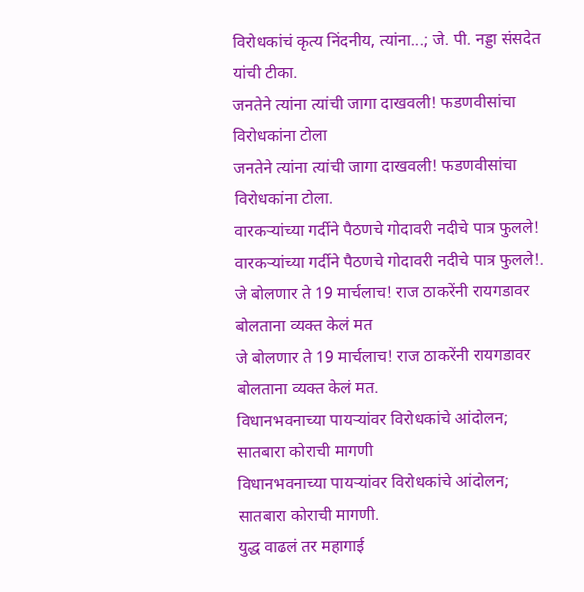विरोधकांचं कृत्य निंदनीय, त्यांना...; जे. पी. नड्डा संसदेत यांची टीका.
जनतेने त्यांना त्यांची जागा दाखवली! फडणवीसांचा विरोधकांना टोला
जनतेने त्यांना त्यांची जागा दाखवली! फडणवीसांचा विरोधकांना टोला.
वारकऱ्यांच्या गर्दीने पैठणचे गोदावरी नदीचे पात्र फुलले!
वारकऱ्यांच्या गर्दीने पैठणचे गोदावरी नदीचे पात्र फुलले!.
जे बोलणार ते 19 मार्चलाच! राज ठाकरेंनी रायगडावर बोलताना व्यक्त केलं मत
जे बोलणार ते 19 मार्चलाच! राज ठाकरेंनी रायगडावर बोलताना व्यक्त केलं मत.
विधानभवनाच्या पायऱ्यांवर विरोधकांचे आंदोलन; सातबारा कोराची मागणी
विधानभवनाच्या पायऱ्यांवर विरोधकांचे आंदोलन; सातबारा कोराची मागणी.
युद्ध वाढलं तर महागाई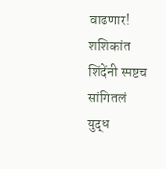वाढणार! शशिकांत शिंदेंनी स्पष्टच सांगितलं
युद्ध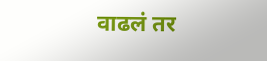वाढलं तर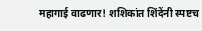महागाई वाढणार! शशिकांत शिंदेंनी स्पष्टच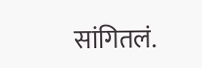सांगितलं.